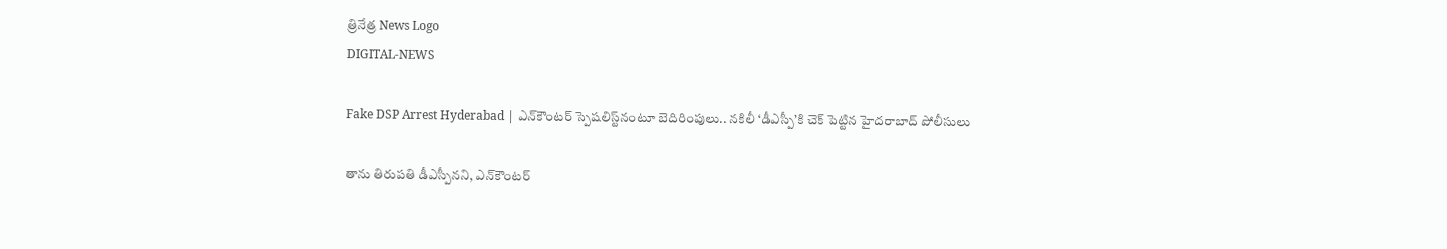త్రినేత్ర News Logo
DIGITAL-NEWS

Fake DSP Arrest Hyderabad | ఎన్‌కౌంటర్ స్పెషలిస్ట్‌నంటూ బెదిరింపులు.. నకిలీ ‘డీఎస్పీ’కి చెక్ పెట్టిన హైదరాబాద్ పోలీసులు

తాను తిరుపతి డీఎస్పీనని, ఎన్‌కౌంటర్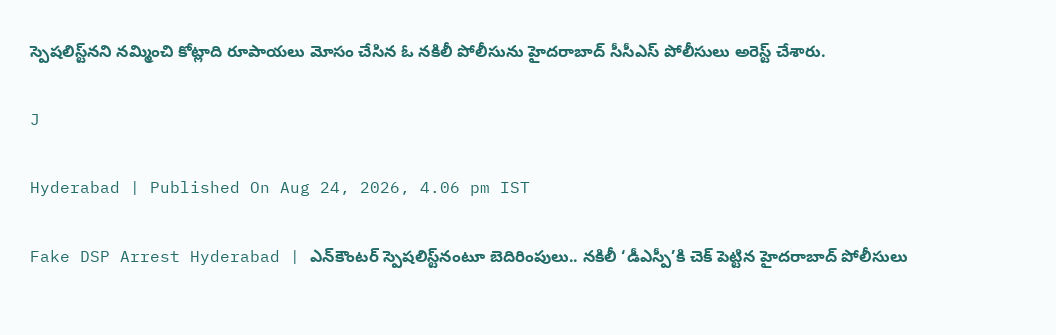స్పెషలిస్ట్‌నని నమ్మించి కోట్లాది రూపాయలు మోసం చేసిన ఓ నకిలీ పోలీసును హైదరాబాద్ సీసీఎస్ పోలీసులు అరెస్ట్ చేశారు.

J

Hyderabad | Published On Aug 24, 2026, 4.06 pm IST

Fake DSP Arrest Hyderabad | ఎన్‌కౌంటర్ స్పెషలిస్ట్‌నంటూ బెదిరింపులు.. నకిలీ ‘డీఎస్పీ’కి చెక్ పెట్టిన హైదరాబాద్ పోలీసులు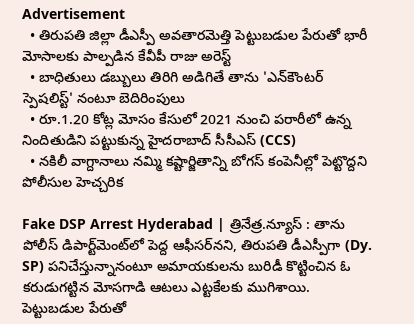Advertisement
  • తిరుపతి జిల్లా డీఎస్పీ అవతారమెత్తి పెట్టుబడుల పేరుతో భారీ మోసాలకు పాల్పడిన కేవీపీ రాజు అరెస్ట్
  • బాధితులు డబ్బులు తిరిగి అడిగితే తాను 'ఎన్‌కౌంటర్ స్పెషలిస్ట్' నంటూ బెదిరింపులు
  • రూ.1.20 కోట్ల మోసం కేసులో 2021 నుంచి పరారీలో ఉన్న నిందితుడిని పట్టుకున్న హైదరాబాద్ సీసీఎస్ (CCS)
  • నకిలీ వాగ్దానాలు నమ్మి కష్టార్జితాన్ని బోగస్ కంపెనీల్లో పెట్టొద్దని పోలీసుల హెచ్చరిక

Fake DSP Arrest Hyderabad | త్రినేత్ర.న్యూస్ : తాను పోలీస్ డిపార్ట్‌మెంట్‌లో పెద్ద ఆఫీసర్‌నని, తిరుపతి డీఎస్పీగా (Dy. SP) పనిచేస్తున్నానంటూ అమాయకులను బురిడీ కొట్టించిన ఓ కరుడుగట్టిన మోసగాడి ఆటలు ఎట్టకేలకు ముగిశాయి. పెట్టుబడుల పేరుతో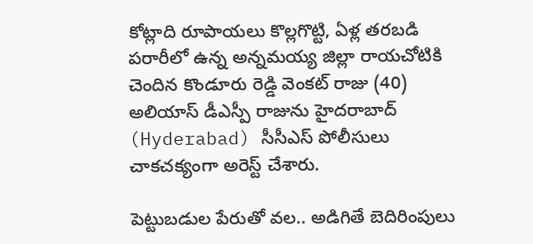కోట్లాది రూపాయలు కొల్లగొట్టి, ఏళ్ల తరబడి పరారీలో ఉన్న అన్నమయ్య జిల్లా రాయచోటికి చెందిన కొండూరు రెడ్డి వెంకట్ రాజు (40) అలియాస్ డీఎస్పీ రాజును హైదరాబాద్ (Hyderabad) సీసీఎస్ పోలీసులు చాకచక్యంగా అరెస్ట్ చేశారు.

పెట్టుబడుల పేరుతో వల.. అడిగితే బెదిరింపులు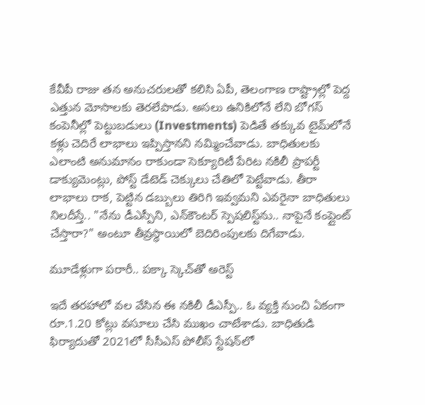కేవీపీ రాజు తన అనుచరులతో కలిసి ఏపీ, తెలంగాణ రాష్ట్రాల్లో పెద్ద ఎత్తున మోసాలకు తెరలేపాడు. అసలు ఉనికిలోనే లేని బోగస్ కంపెనీల్లో పెట్టుబడులు (Investments) పెడితే తక్కువ టైమ్‌లోనే కళ్లు చెదిరే లాభాలు ఇప్పిస్తానని నమ్మించేవాడు. బాధితులకు ఎలాంటి అనుమానం రాకుండా సెక్యూరిటీ పేరిట నకిలీ ప్రాపర్టీ డాక్యుమెంట్లు, పోస్ట్ డేటెడ్ చెక్కులు చేతిలో పెట్టేవాడు. తీరా లాభాలు రాక, పెట్టిన డబ్బులు తిరిగి ఇవ్వమని ఎవరైనా బాధితులు నిలదీస్తే.. "నేను డీఎస్పీని, ఎన్‌కౌంటర్ స్పెషలిస్ట్‌ను.. నాపైనే కంప్లైంట్ చేస్తారా?" అంటూ తీవ్రస్థాయిలో బెదిరింపులకు దిగేవాడు.

మూడేళ్లుగా పరారీ.. పక్కా స్కెచ్‌తో అరెస్ట్

ఇదే తరహాలో వల వేసిన ఈ నకిలీ డీఎస్పీ.. ఓ వ్యక్తి నుంచి ఏకంగా రూ.1.20 కోట్లు వసూలు చేసి ముఖం చాటేశాడు. బాధితుడి ఫిర్యాదుతో 2021లో సీసీఎస్ పోలీస్ స్టేషన్‌లో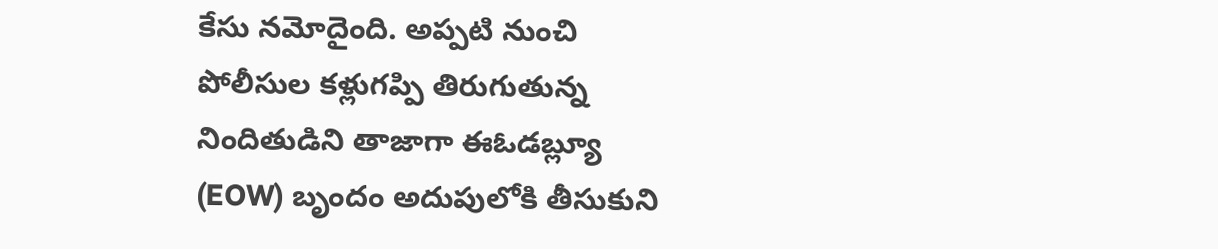కేసు నమోదైంది. అప్పటి నుంచి పోలీసుల కళ్లుగప్పి తిరుగుతున్న నిందితుడిని తాజాగా ఈఓడబ్ల్యూ (EOW) బృందం అదుపులోకి తీసుకుని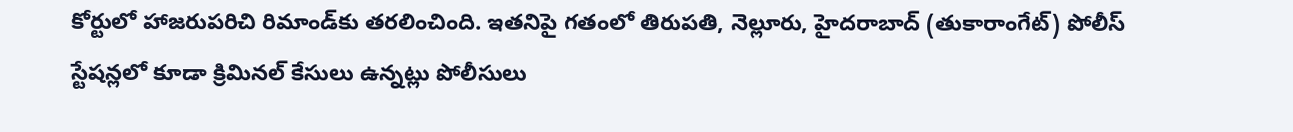కోర్టులో హాజరుపరిచి రిమాండ్‌కు తరలించింది. ఇతనిపై గతంలో తిరుపతి, నెల్లూరు, హైదరాబాద్ (తుకారాంగేట్) పోలీస్ స్టేషన్లలో కూడా క్రిమినల్ కేసులు ఉన్నట్లు పోలీసులు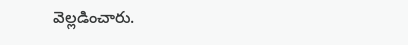వెల్లడించారు.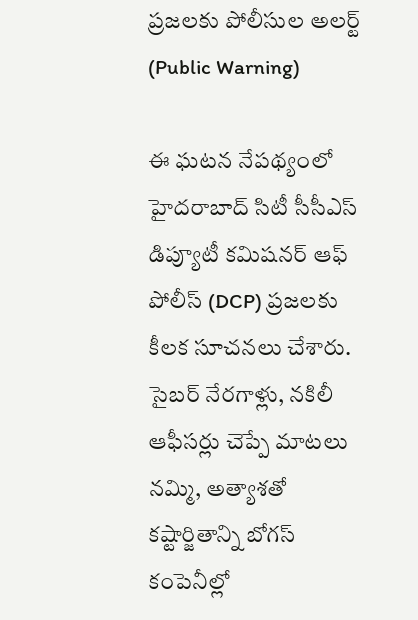ప్రజలకు పోలీసుల అలర్ట్ (Public Warning)

ఈ ఘటన నేపథ్యంలో హైదరాబాద్ సిటీ సీసీఎస్ డిప్యూటీ కమిషనర్ ఆఫ్ పోలీస్ (DCP) ప్రజలకు కీలక సూచనలు చేశారు. సైబర్ నేరగాళ్లు, నకిలీ ఆఫీసర్లు చెప్పే మాటలు నమ్మి, అత్యాశతో కష్టార్జితాన్ని బోగస్ కంపెనీల్లో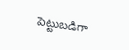పెట్టుబడిగా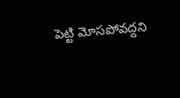పెట్టి మోసపోవద్దని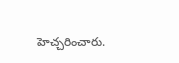హెచ్చరించారు.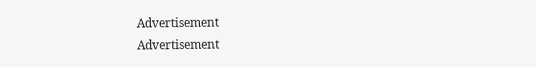Advertisement
Advertisement